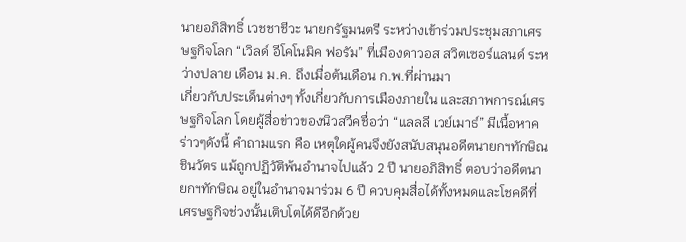นายอภิสิทธิ์ เวชชาชีวะ นายกรัฐมนตรี ระหว่างเข้าร่วมประชุมสภาเศรษฐกิจโลก “เวิลด์ อีโคโนมิค ฟอรัม” ที่เมืองดาวอส สวิตเซอร์แลนด์ ระหว่างปลาย เดือน ม.ค. ถึงเมื่อต้นเดือน ก.พ.ที่ผ่านมา
เกี่ยวกับประเด็นต่างๆ ทั้งเกี่ยวกับการเมืองภายใน และสภาพการณ์เศรษฐกิจโลก โดยผู้สื่อข่าวของนิวสวีคชื่อว่า “แลลลี เวย์เมาธ์” มีเนื้อหาคร่าวๆดังนี้ คำถามแรก คือ เหตุใดผู้คนจึงยังสนับสนุนอดีตนายกฯทักษิณ ชินวัตร แม้ถูกปฏิวัติพ้นอำนาจไปแล้ว 2 ปี นายอภิสิทธิ์ ตอบว่าอดีตนายกฯทักษิณ อยู่ในอำนาจมาร่วม 6 ปี ควบคุมสื่อได้ทั้งหมดและโชคดีที่เศรษฐกิจช่วงนั้นเติบโตได้ดีอีกด้วย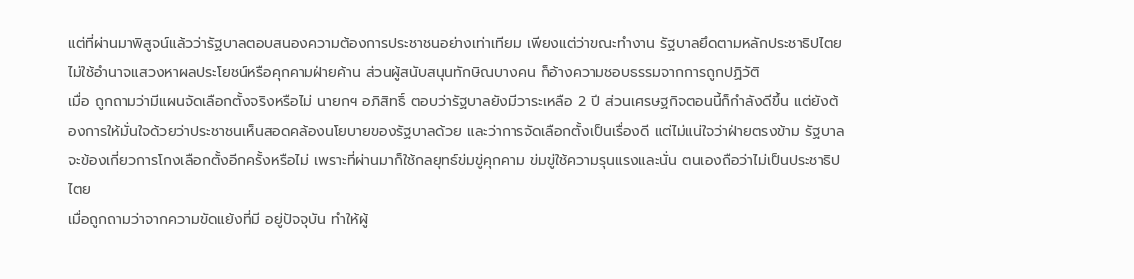แต่ที่ผ่านมาพิสูจน์แล้วว่ารัฐบาลตอบสนองความต้องการประชาชนอย่างเท่าเทียม เพียงแต่ว่าขณะทำงาน รัฐบาลยึดตามหลักประชาธิปไตย ไม่ใช้อำนาจแสวงหาผลประโยชน์หรือคุกคามฝ่ายค้าน ส่วนผู้สนับสนุนทักษิณบางคน ก็อ้างความชอบธรรมจากการถูกปฏิวัติ
เมื่อ ถูกถามว่ามีแผนจัดเลือกตั้งจริงหรือไม่ นายกฯ อภิสิทธิ์ ตอบว่ารัฐบาลยังมีวาระเหลือ 2 ปี ส่วนเศรษฐกิจตอนนี้ก็กำลังดีขึ้น แต่ยังต้องการให้มั่นใจด้วยว่าประชาชนเห็นสอดคล้องนโยบายของรัฐบาลด้วย และว่าการจัดเลือกตั้งเป็นเรื่องดี แต่ไม่แน่ใจว่าฝ่ายตรงข้าม รัฐบาลจะข้องเกี่ยวการโกงเลือกตั้งอีกครั้งหรือไม่ เพราะที่ผ่านมาก็ใช้กลยุทธ์ข่มขู่คุกคาม ข่มขู่ใช้ความรุนแรงและนั่น ตนเองถือว่าไม่เป็นประชาธิปไตย
เมื่อถูกถามว่าจากความขัดแย้งที่มี อยู่ปัจจุบัน ทำให้ผู้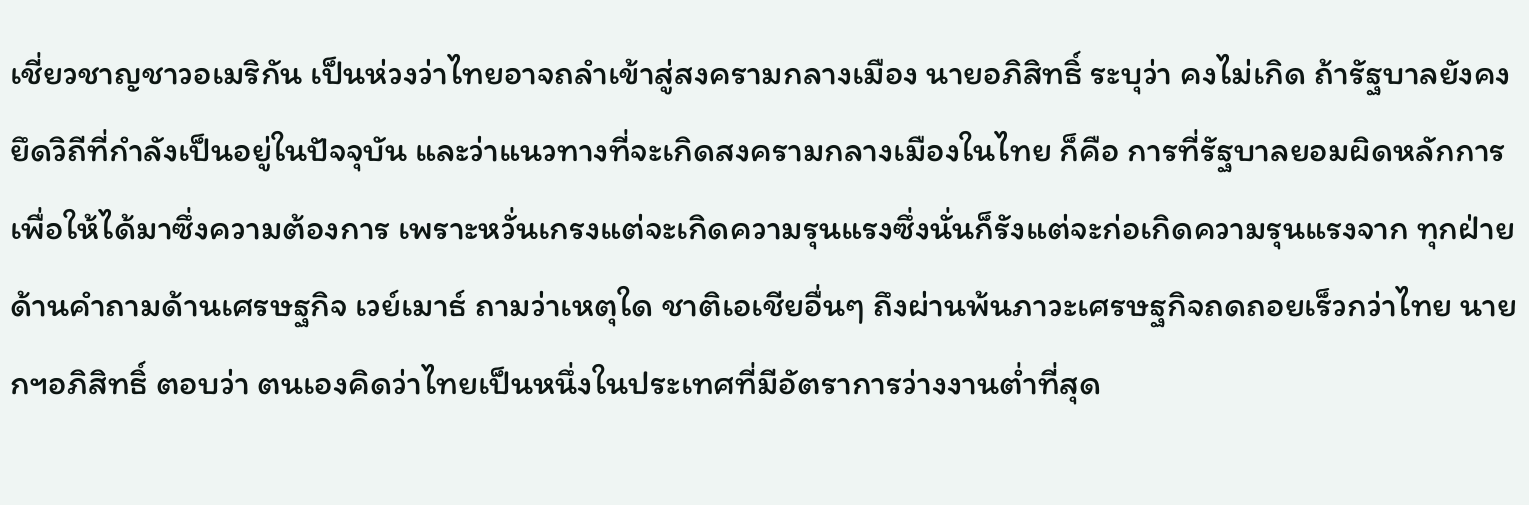เชี่ยวชาญชาวอเมริกัน เป็นห่วงว่าไทยอาจถลำเข้าสู่สงครามกลางเมือง นายอภิสิทธิ์ ระบุว่า คงไม่เกิด ถ้ารัฐบาลยังคงยึดวิถีที่กำลังเป็นอยู่ในปัจจุบัน และว่าแนวทางที่จะเกิดสงครามกลางเมืองในไทย ก็คือ การที่รัฐบาลยอมผิดหลักการเพื่อให้ได้มาซึ่งความต้องการ เพราะหวั่นเกรงแต่จะเกิดความรุนแรงซึ่งนั่นก็รังแต่จะก่อเกิดความรุนแรงจาก ทุกฝ่าย
ด้านคำถามด้านเศรษฐกิจ เวย์เมาธ์ ถามว่าเหตุใด ชาติเอเชียอื่นๆ ถึงผ่านพ้นภาวะเศรษฐกิจถดถอยเร็วกว่าไทย นายกฯอภิสิทธิ์ ตอบว่า ตนเองคิดว่าไทยเป็นหนึ่งในประเทศที่มีอัตราการว่างงานต่ำที่สุด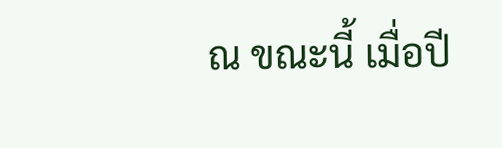ณ ขณะนี้ เมื่อปี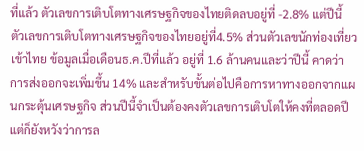ที่แล้ว ตัวเลขการเติบโตทางเศรษฐกิจของไทยติดลบอยู่ที่ -2.8% แต่ปีนี้ ตัวเลขการเติบโตทางเศรษฐกิจของไทยอยู่ที่4.5% ส่วนตัวเลขนักท่องเที่ยวเข้าไทย ข้อมูลเมื่อเดือนธ.ค.ปีที่แล้ว อยู่ที่ 1.6 ล้านคนและว่าปีนี้ คาดว่า การส่งออกจะเพิ่มขึ้น 14% และสำหรับขั้นต่อไปคือการหาทางออกจากแผนกระตุ้นเศรษฐกิจ ส่วนปีนี้จำเป็นต้องคงตัวเลขการเติบโตให้คงที่ตลอดปี แต่ก็ยังหวังว่าการล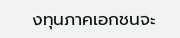งทุนภาคเอกชนจะ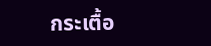กระเตื้อ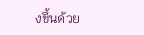งขึ้นด้วย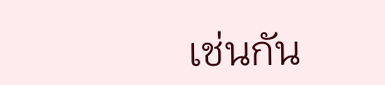เช่นกัน